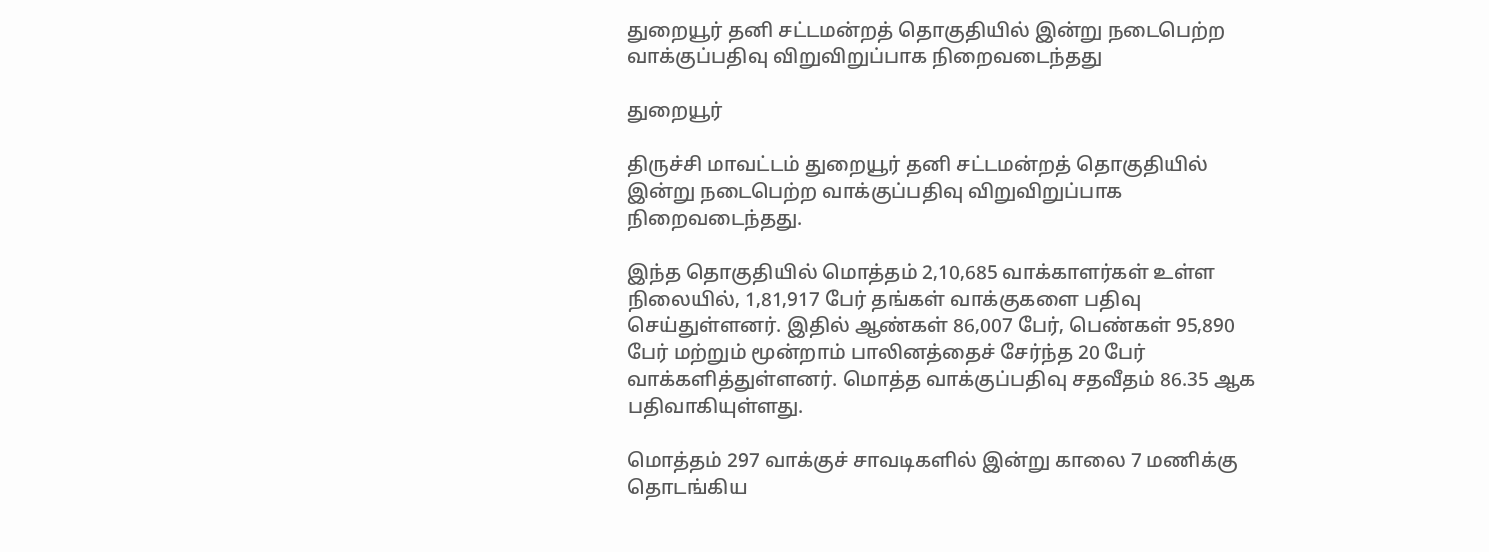துறையூர் தனி சட்டமன்றத் தொகுதியில் இன்று நடைபெற்ற வாக்குப்பதிவு விறுவிறுப்பாக நிறைவடைந்தது

துறையூர்

திருச்சி மாவட்டம் துறையூர் தனி சட்டமன்றத் தொகுதியில் இன்று நடைபெற்ற வாக்குப்பதிவு விறுவிறுப்பாக நிறைவடைந்தது.

இந்த தொகுதியில் மொத்தம் 2,10,685 வாக்காளர்கள் உள்ள நிலையில், 1,81,917 பேர் தங்கள் வாக்குகளை பதிவு செய்துள்ளனர். இதில் ஆண்கள் 86,007 பேர், பெண்கள் 95,890 பேர் மற்றும் மூன்றாம் பாலினத்தைச் சேர்ந்த 20 பேர் வாக்களித்துள்ளனர். மொத்த வாக்குப்பதிவு சதவீதம் 86.35 ஆக பதிவாகியுள்ளது.

மொத்தம் 297 வாக்குச் சாவடிகளில் இன்று காலை 7 மணிக்கு தொடங்கிய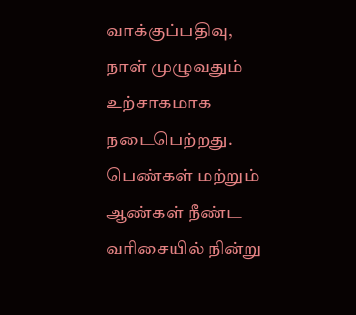வாக்குப்பதிவு, நாள் முழுவதும் உற்சாகமாக நடைபெற்றது. பெண்கள் மற்றும் ஆண்கள் நீண்ட வரிசையில் நின்று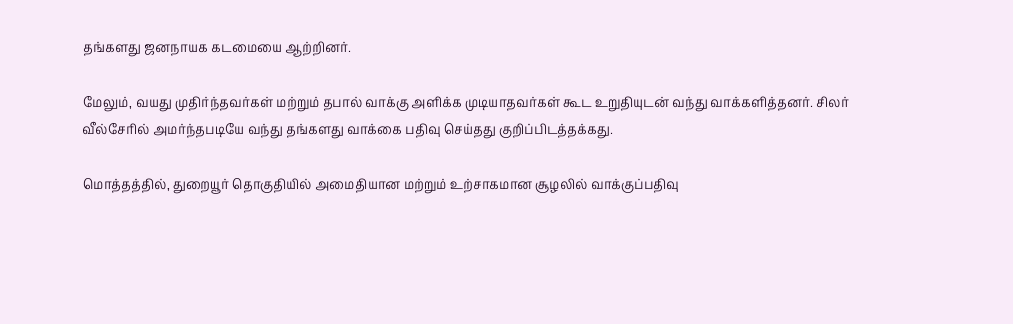தங்களது ஜனநாயக கடமையை ஆற்றினர்.

மேலும், வயது முதிர்ந்தவர்கள் மற்றும் தபால் வாக்கு அளிக்க முடியாதவர்கள் கூட உறுதியுடன் வந்து வாக்களித்தனர். சிலர் வீல்சேரில் அமர்ந்தபடியே வந்து தங்களது வாக்கை பதிவு செய்தது குறிப்பிடத்தக்கது.

மொத்தத்தில், துறையூர் தொகுதியில் அமைதியான மற்றும் உற்சாகமான சூழலில் வாக்குப்பதிவு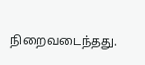நிறைவடைந்தது.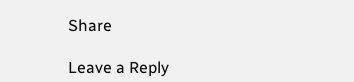Share

Leave a Reply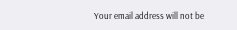Your email address will not be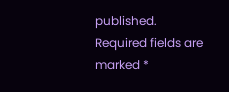published. Required fields are marked *